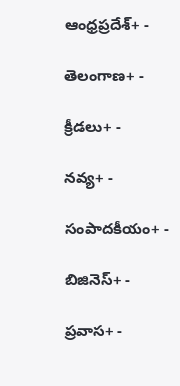ఆంధ్రప్రదేశ్+ -

తెలంగాణ+ -

క్రీడలు+ -

నవ్య+ -

సంపాదకీయం+ -

బిజినెస్+ -

ప్రవాస+ -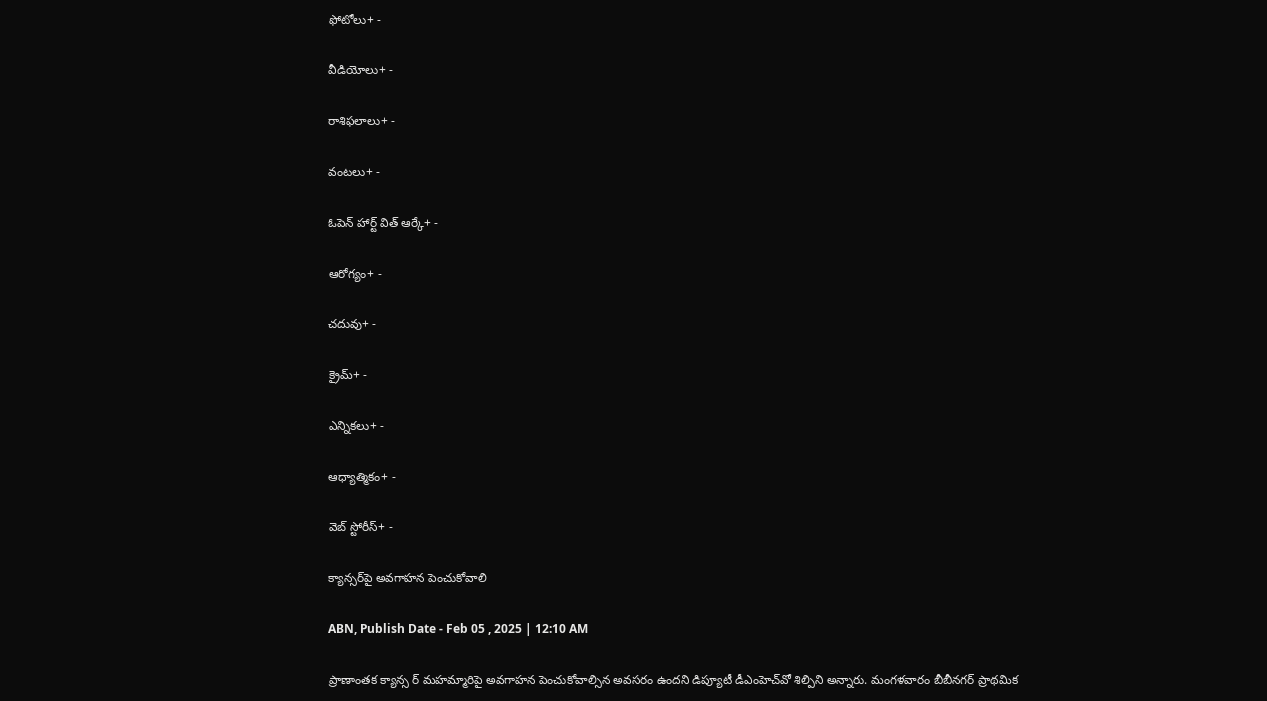ఫోటోలు+ -

వీడియోలు+ -

రాశిఫలాలు+ -

వంటలు+ -

ఓపెన్ హార్ట్ విత్ ఆర్కే+ -

ఆరోగ్యం+ -

చదువు+ -

క్రైమ్+ -

ఎన్నికలు+ -

ఆధ్యాత్మికం+ -

వెబ్ స్టోరీస్+ -

క్యాన్సర్‌పై అవగాహన పెంచుకోవాలి

ABN, Publish Date - Feb 05 , 2025 | 12:10 AM

ప్రాణాంతక క్యాన్స ర్‌ మహమ్మారిపై అవగాహన పెంచుకోవాల్సిన అవసరం ఉందని డిప్యూటీ డీఎంహెచ్‌వో శిల్పిని అన్నారు. మంగళవారం బీబీనగర్‌ ప్రాథమిక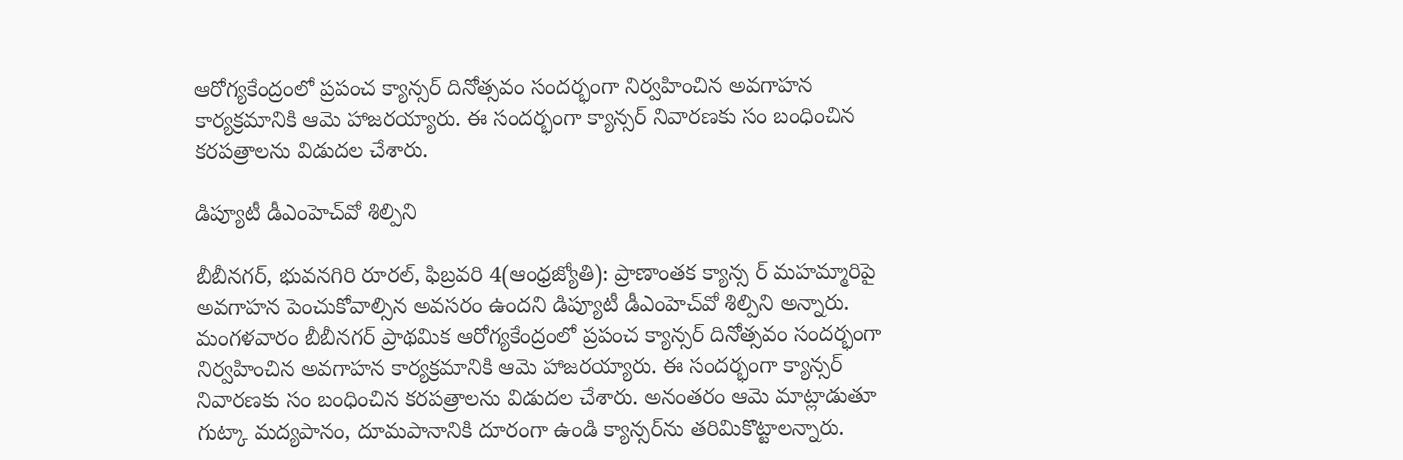ఆరోగ్యకేంద్రంలో ప్రపంచ క్యాన్సర్‌ దినోత్సవం సందర్భంగా నిర్వహించిన అవగాహన కార్యక్రమానికి ఆమె హాజరయ్యారు. ఈ సందర్భంగా క్యాన్సర్‌ నివారణకు సం బంధించిన కరపత్రాలను విడుదల చేశారు.

డిప్యూటీ డీఎంహెచ్‌వో శిల్పిని

బీబీనగర్‌, భువనగిరి రూరల్‌, ఫిబ్రవరి 4(ఆంధ్రజ్యోతి): ప్రాణాంతక క్యాన్స ర్‌ మహమ్మారిపై అవగాహన పెంచుకోవాల్సిన అవసరం ఉందని డిప్యూటీ డీఎంహెచ్‌వో శిల్పిని అన్నారు. మంగళవారం బీబీనగర్‌ ప్రాథమిక ఆరోగ్యకేంద్రంలో ప్రపంచ క్యాన్సర్‌ దినోత్సవం సందర్భంగా నిర్వహించిన అవగాహన కార్యక్రమానికి ఆమె హాజరయ్యారు. ఈ సందర్భంగా క్యాన్సర్‌ నివారణకు సం బంధించిన కరపత్రాలను విడుదల చేశారు. అనంతరం ఆమె మాట్లాడుతూ గుట్కా మద్యపానం, దూమపానానికి దూరంగా ఉండి క్యాన్సర్‌ను తరిమికొట్టాలన్నారు.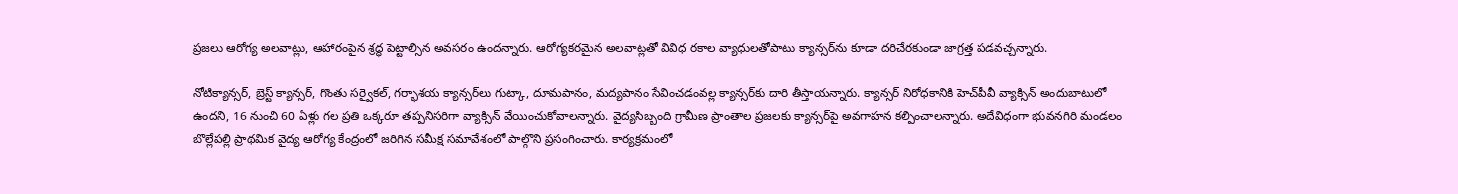ప్రజలు ఆరోగ్య అలవాట్లు, ఆహారంపైన శ్రద్ధ పెట్టాల్సిన అవసరం ఉందన్నారు. ఆరోగ్యకరమైన అలవాట్లతో వివిధ రకాల వ్యాధులతోపాటు క్యాన్సర్‌ను కూడా దరిచేరకుండా జాగ్రత్త పడవచ్చన్నారు.

నోటిక్యాన్సర్‌, బ్రెస్ట్‌ క్యాన్సర్‌, గొంతు సర్వైకల్‌, గర్భాశయ క్యాన్సర్‌లు గుట్కా, దూమపానం, మద్యపానం సేవించడంవల్ల క్యాన్సర్‌కు దారి తీస్తాయన్నారు. క్యాన్సర్‌ నిరోధకానికి హెచ్‌పీవీ వ్యాక్సిన్‌ అందుబాటులో ఉందని, 16 నుంచి 60 ఏళ్లు గల ప్రతి ఒక్కరూ తప్పనిసరిగా వ్యాక్సిన్‌ వేయించుకోవాలన్నారు. వైద్యసిబ్బంది గ్రామీణ ప్రాంతాల ప్రజలకు క్యాన్సర్‌పై అవగాహన కల్పించాలన్నారు. అదేవిధంగా భువనగిరి మండలం బొల్లేపల్లి ప్రాథమిక వైద్య ఆరోగ్య కేంద్రంలో జరిగిన సమీక్ష సమావేశంలో పాల్గొని ప్రసంగించారు. కార్యక్రమంలో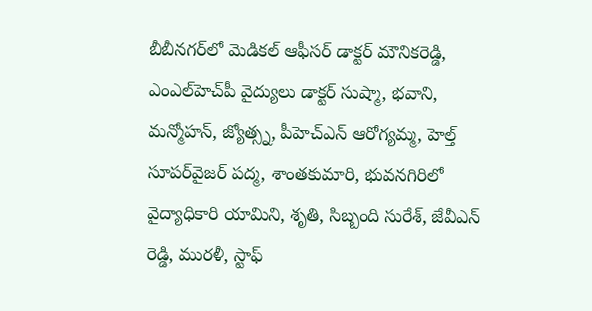బీబీనగర్‌లో మెడికల్‌ ఆఫీసర్‌ డాక్టర్‌ మౌనికరెడ్డి, ఎంఎల్‌హెచ్‌పీ వైద్యులు డాక్టర్‌ సుష్మా, భవాని, మన్మోహన్‌, జ్యోత్స్న, పీహెచ్‌ఎన్‌ ఆరోగ్యమ్మ, హెల్త్‌ సూపర్‌వైజర్‌ పద్మ, శాంతకుమారి, భువనగిరిలో వైద్యాధికారి యామిని, శృతి, సిబ్బంది సురేశ్‌, జేవీఎన్‌ రెడ్డి, మురళీ, స్టాఫ్‌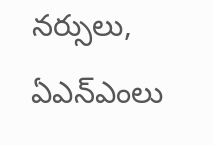నర్సులు, ఏఎన్‌ఎంలు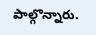పాల్గొన్నారు.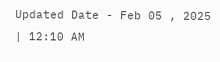Updated Date - Feb 05 , 2025 | 12:10 AM